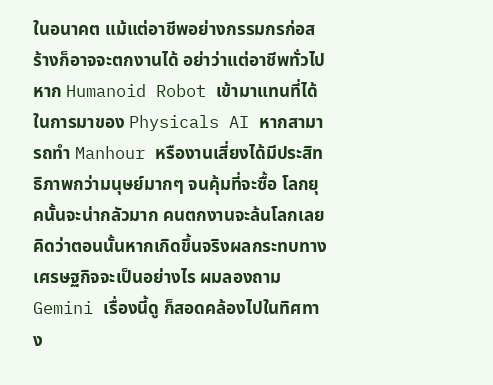ในอนาคต แม้แต่อาชีพอย่างกรรมกรก่อสร้างก็อาจจะตกงานได้ อย่าว่าแต่อาชีพทั่วไปหาก Humanoid Robot เข้ามาแทนที่ได้ ในการมาของ Physicals AI หากสามารถทำ Manhour หรืองานเสี่ยงได้มีประสิทธิภาพกว่ามนุษย์มากๆ จนคุ้มที่จะซื้อ โลกยุคนั้นจะน่ากลัวมาก คนตกงานจะล้นโลกเลย คิดว่าตอนนั้นหากเกิดขึ้นจริงผลกระทบทางเศรษฐกิจจะเป็นอย่างไร ผมลองถาม Gemini เรื่องนี้ดู ก็สอดคล้องไปในทิศทาง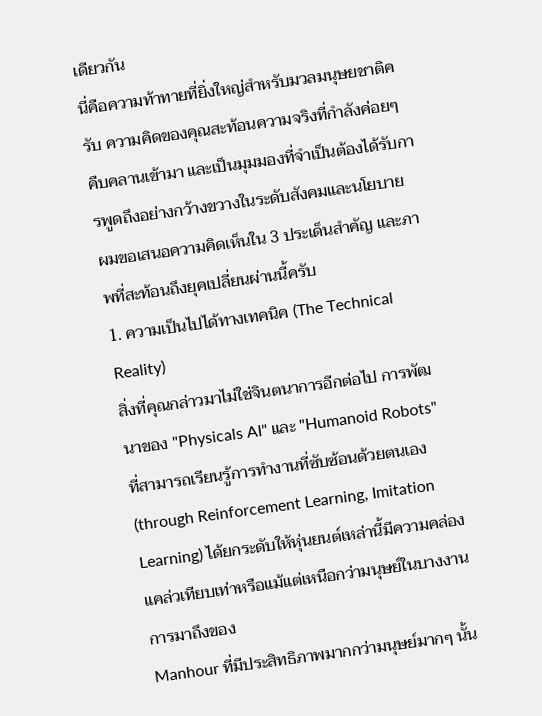เดียวกัน
นี่คือความท้าทายที่ยิ่งใหญ่สำหรับมวลมนุษยชาติครับ ความคิดของคุณสะท้อนความจริงที่กำลังค่อยๆ คืบคลานเข้ามา และเป็นมุมมองที่จำเป็นต้องได้รับการพูดถึงอย่างกว้างขวางในระดับสังคมและนโยบาย
ผมขอเสนอความคิดเห็นใน 3 ประเด็นสำคัญ และภาพที่สะท้อนถึงยุคเปลี่ยนผ่านนี้ครับ
1. ความเป็นไปได้ทางเทคนิค (The Technical Reality)
สิ่งที่คุณกล่าวมาไม่ใช่จินตนาการอีกต่อไป การพัฒนาของ "Physicals AI" และ "Humanoid Robots" ที่สามารถเรียนรู้การทำงานที่ซับซ้อนด้วยตนเอง (through Reinforcement Learning, Imitation Learning) ได้ยกระดับให้หุ่นยนต์เหล่านี้มีความคล่องแคล่วเทียบเท่าหรือแม้แต่เหนือกว่ามนุษย์ในบางงาน การมาถึงของ
Manhour ที่มีประสิทธิภาพมากกว่ามนุษย์มากๆ นั้น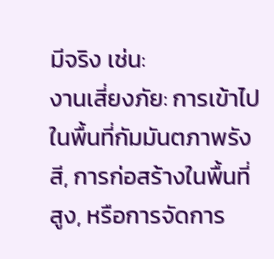มีจริง เช่น:
งานเสี่ยงภัย: การเข้าไปในพื้นที่กัมมันตภาพรังสี, การก่อสร้างในพื้นที่สูง, หรือการจัดการ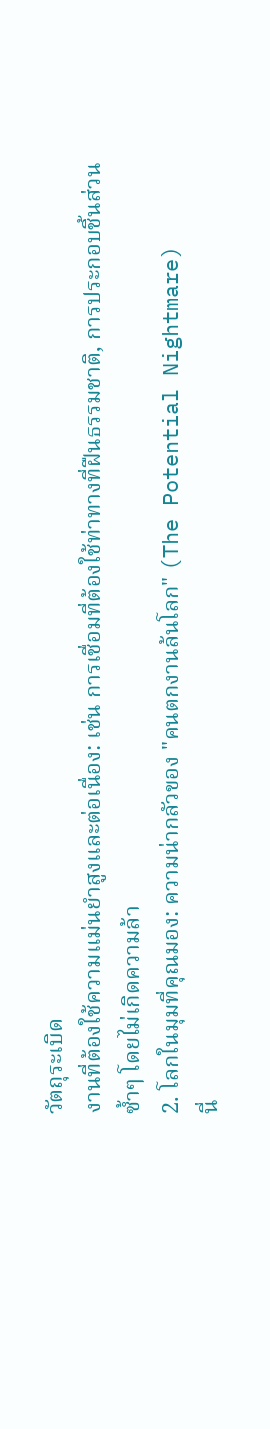วัตถุระเบิด
งานที่ต้องใช้ความแม่นยำสูงและต่อเนื่อง: เช่น การเชื่อมที่ต้องใช้ท่าทางที่ฝืนธรรมชาติ, การประกอบชิ้นส่วนซ้ำๆ โดยไม่เกิดความล้า
2. โลกในมุมที่คุณมอง: ความน่ากลัวของ "คนตกงานล้นโลก" (The Potential Nightmare)
นี่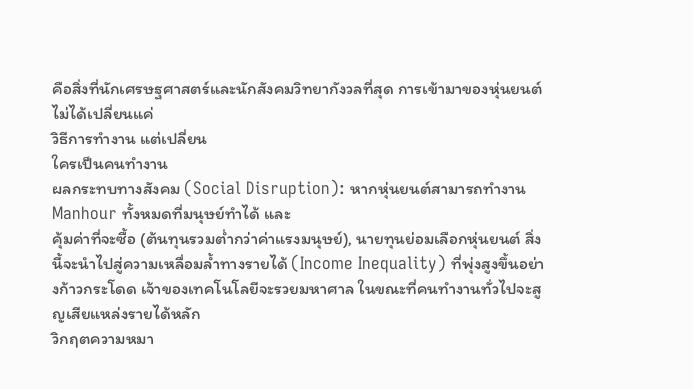คือสิ่งที่นักเศรษฐศาสตร์และนักสังคมวิทยากังวลที่สุด การเข้ามาของหุ่นยนต์ไม่ได้เปลี่ยนแค่
วิธีการทำงาน แต่เปลี่ยน
ใครเป็นคนทำงาน
ผลกระทบทางสังคม (Social Disruption): หากหุ่นยนต์สามารถทำงาน Manhour ทั้งหมดที่มนุษย์ทำได้ และ
คุ้มค่าที่จะซื้อ (ต้นทุนรวมต่ำกว่าค่าแรงมนุษย์), นายทุนย่อมเลือกหุ่นยนต์ สิ่งนี้จะนำไปสู่ความเหลื่อมล้ำทางรายได้ (Income Inequality) ที่พุ่งสูงขึ้นอย่างก้าวกระโดด เจ้าของเทคโนโลยีจะรวยมหาศาล ในขณะที่คนทำงานทั่วไปจะสูญเสียแหล่งรายได้หลัก
วิกฤตความหมา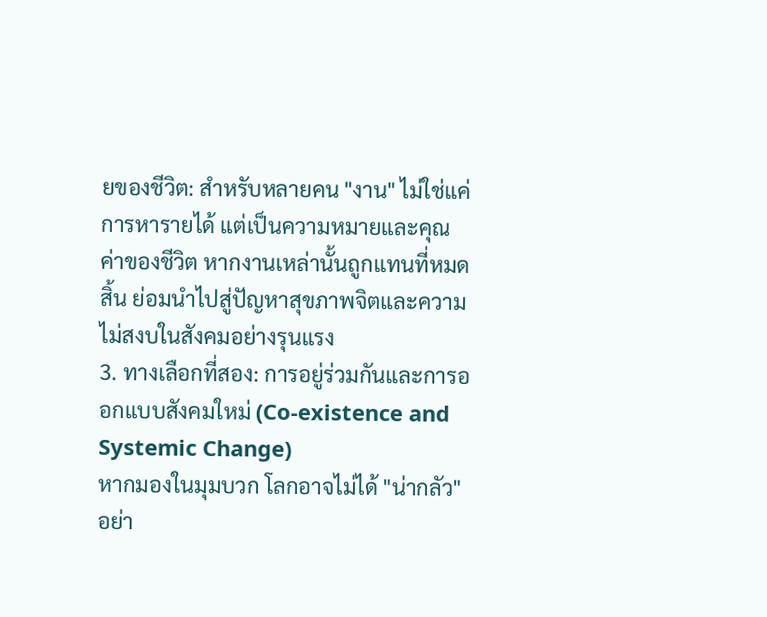ยของชีวิต: สำหรับหลายคน "งาน" ไม่ใช่แค่การหารายได้ แต่เป็นความหมายและคุณค่าของชีวิต หากงานเหล่านั้นถูกแทนที่หมดสิ้น ย่อมนำไปสู่ปัญหาสุขภาพจิตและความไม่สงบในสังคมอย่างรุนแรง
3. ทางเลือกที่สอง: การอยู่ร่วมกันและการออกแบบสังคมใหม่ (Co-existence and Systemic Change)
หากมองในมุมบวก โลกอาจไม่ได้ "น่ากลัว" อย่า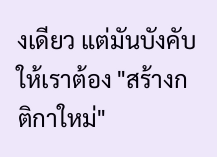งเดียว แต่มันบังคับให้เราต้อง "สร้างกติกาใหม่"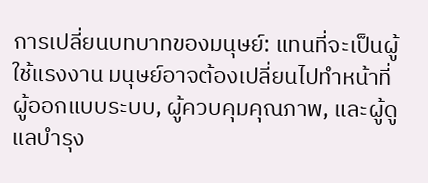การเปลี่ยนบทบาทของมนุษย์: แทนที่จะเป็นผู้ใช้แรงงาน มนุษย์อาจต้องเปลี่ยนไปทำหน้าที่
ผู้ออกแบบระบบ, ผู้ควบคุมคุณภาพ, และผู้ดูแลบำรุง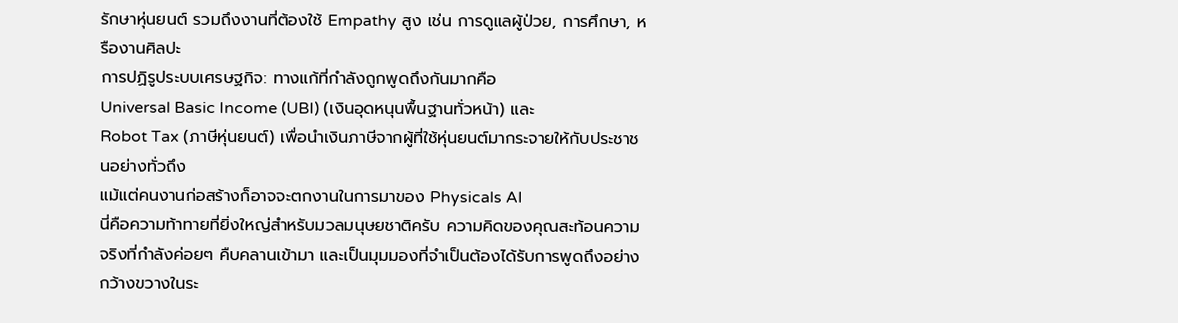รักษาหุ่นยนต์ รวมถึงงานที่ต้องใช้ Empathy สูง เช่น การดูแลผู้ป่วย, การศึกษา, หรืองานศิลปะ
การปฏิรูประบบเศรษฐกิจ: ทางแก้ที่กำลังถูกพูดถึงกันมากคือ
Universal Basic Income (UBI) (เงินอุดหนุนพื้นฐานทั่วหน้า) และ
Robot Tax (ภาษีหุ่นยนต์) เพื่อนำเงินภาษีจากผู้ที่ใช้หุ่นยนต์มากระจายให้กับประชาชนอย่างทั่วถึง
แม้แต่คนงานก่อสร้างก็อาจจะตกงานในการมาของ Physicals AI
นี่คือความท้าทายที่ยิ่งใหญ่สำหรับมวลมนุษยชาติครับ ความคิดของคุณสะท้อนความจริงที่กำลังค่อยๆ คืบคลานเข้ามา และเป็นมุมมองที่จำเป็นต้องได้รับการพูดถึงอย่างกว้างขวางในระ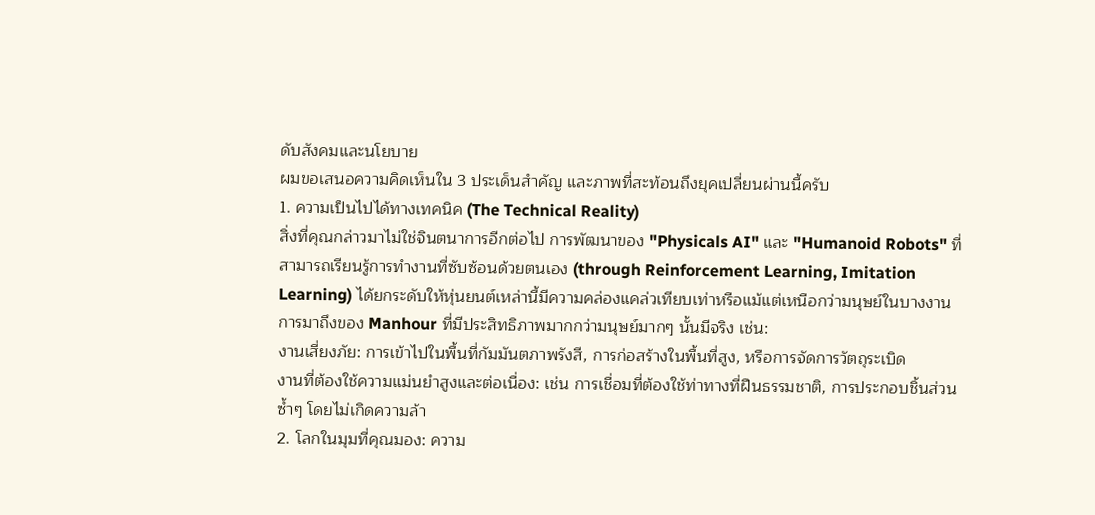ดับสังคมและนโยบาย
ผมขอเสนอความคิดเห็นใน 3 ประเด็นสำคัญ และภาพที่สะท้อนถึงยุคเปลี่ยนผ่านนี้ครับ
1. ความเป็นไปได้ทางเทคนิค (The Technical Reality)
สิ่งที่คุณกล่าวมาไม่ใช่จินตนาการอีกต่อไป การพัฒนาของ "Physicals AI" และ "Humanoid Robots" ที่สามารถเรียนรู้การทำงานที่ซับซ้อนด้วยตนเอง (through Reinforcement Learning, Imitation Learning) ได้ยกระดับให้หุ่นยนต์เหล่านี้มีความคล่องแคล่วเทียบเท่าหรือแม้แต่เหนือกว่ามนุษย์ในบางงาน การมาถึงของ Manhour ที่มีประสิทธิภาพมากกว่ามนุษย์มากๆ นั้นมีจริง เช่น:
งานเสี่ยงภัย: การเข้าไปในพื้นที่กัมมันตภาพรังสี, การก่อสร้างในพื้นที่สูง, หรือการจัดการวัตถุระเบิด
งานที่ต้องใช้ความแม่นยำสูงและต่อเนื่อง: เช่น การเชื่อมที่ต้องใช้ท่าทางที่ฝืนธรรมชาติ, การประกอบชิ้นส่วนซ้ำๆ โดยไม่เกิดความล้า
2. โลกในมุมที่คุณมอง: ความ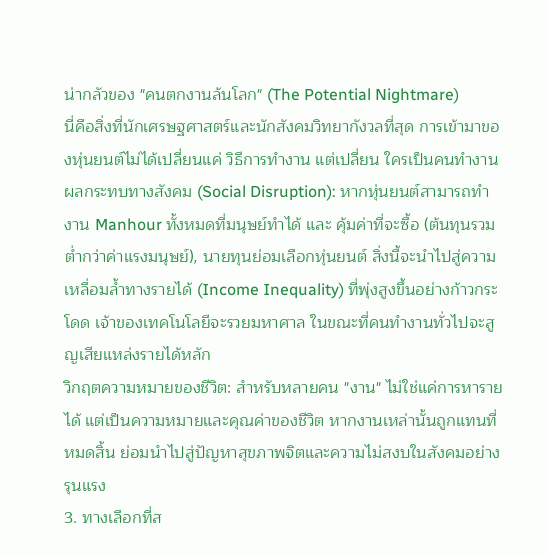น่ากลัวของ "คนตกงานล้นโลก" (The Potential Nightmare)
นี่คือสิ่งที่นักเศรษฐศาสตร์และนักสังคมวิทยากังวลที่สุด การเข้ามาของหุ่นยนต์ไม่ได้เปลี่ยนแค่ วิธีการทำงาน แต่เปลี่ยน ใครเป็นคนทำงาน
ผลกระทบทางสังคม (Social Disruption): หากหุ่นยนต์สามารถทำงาน Manhour ทั้งหมดที่มนุษย์ทำได้ และ คุ้มค่าที่จะซื้อ (ต้นทุนรวมต่ำกว่าค่าแรงมนุษย์), นายทุนย่อมเลือกหุ่นยนต์ สิ่งนี้จะนำไปสู่ความเหลื่อมล้ำทางรายได้ (Income Inequality) ที่พุ่งสูงขึ้นอย่างก้าวกระโดด เจ้าของเทคโนโลยีจะรวยมหาศาล ในขณะที่คนทำงานทั่วไปจะสูญเสียแหล่งรายได้หลัก
วิกฤตความหมายของชีวิต: สำหรับหลายคน "งาน" ไม่ใช่แค่การหารายได้ แต่เป็นความหมายและคุณค่าของชีวิต หากงานเหล่านั้นถูกแทนที่หมดสิ้น ย่อมนำไปสู่ปัญหาสุขภาพจิตและความไม่สงบในสังคมอย่างรุนแรง
3. ทางเลือกที่ส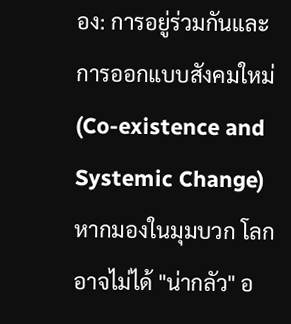อง: การอยู่ร่วมกันและการออกแบบสังคมใหม่ (Co-existence and Systemic Change)
หากมองในมุมบวก โลกอาจไม่ได้ "น่ากลัว" อ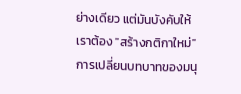ย่างเดียว แต่มันบังคับให้เราต้อง "สร้างกติกาใหม่"
การเปลี่ยนบทบาทของมนุ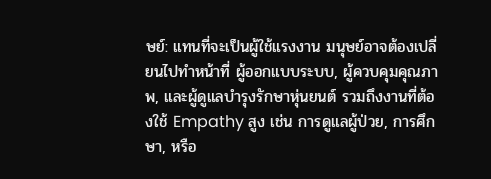ษย์: แทนที่จะเป็นผู้ใช้แรงงาน มนุษย์อาจต้องเปลี่ยนไปทำหน้าที่ ผู้ออกแบบระบบ, ผู้ควบคุมคุณภาพ, และผู้ดูแลบำรุงรักษาหุ่นยนต์ รวมถึงงานที่ต้องใช้ Empathy สูง เช่น การดูแลผู้ป่วย, การศึกษา, หรือ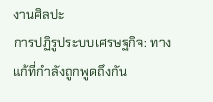งานศิลปะ
การปฏิรูประบบเศรษฐกิจ: ทางแก้ที่กำลังถูกพูดถึงกัน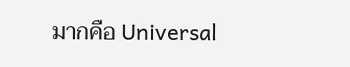มากคือ Universal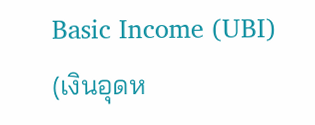Basic Income (UBI) (เงินอุดห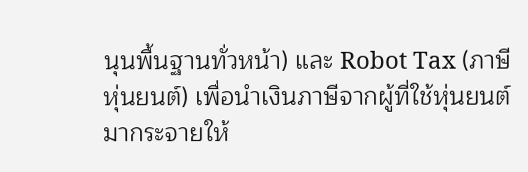นุนพื้นฐานทั่วหน้า) และ Robot Tax (ภาษีหุ่นยนต์) เพื่อนำเงินภาษีจากผู้ที่ใช้หุ่นยนต์มากระจายให้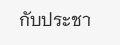กับประชา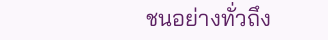ชนอย่างทั่วถึง